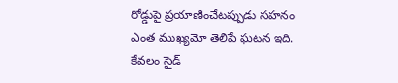రోడ్డుపై ప్రయాణించేటప్పుడు సహనం ఎంత ముఖ్యమో తెలిపే ఘటన ఇది. కేవలం సైడ్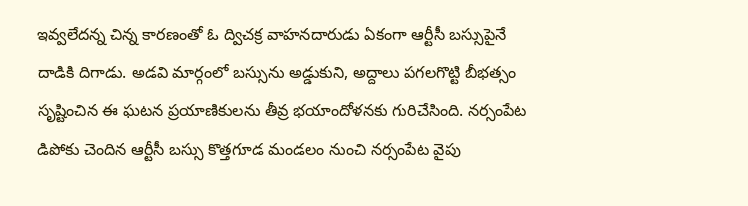ఇవ్వలేదన్న చిన్న కారణంతో ఓ ద్విచక్ర వాహనదారుడు ఏకంగా ఆర్టీసీ బస్సుపైనే దాడికి దిగాడు. అడవి మార్గంలో బస్సును అడ్డుకుని, అద్దాలు పగలగొట్టి బీభత్సం సృష్టించిన ఈ ఘటన ప్రయాణికులను తీవ్ర భయాందోళనకు గురిచేసింది. నర్సంపేట డిపోకు చెందిన ఆర్టీసీ బస్సు కొత్తగూడ మండలం నుంచి నర్సంపేట వైపు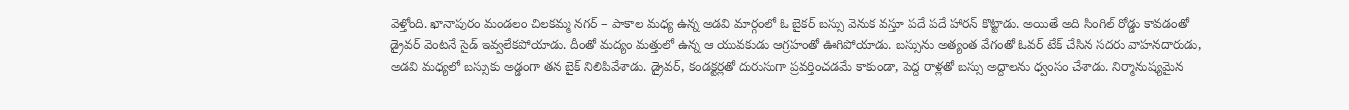వెళ్తోంది. ఖానాపురం మండలం చిలకమ్మ నగర్ – పాకాల మధ్య ఉన్న అడవి మార్గంలో ఓ బైకర్ బస్సు వెనుక వస్తూ పదే పదే హారన్ కొట్టాడు. అయితే అది సింగిల్ రోడ్డు కావడంతో డ్రైవర్ వెంటనే సైడ్ ఇవ్వలేకపోయాడు. దీంతో మద్యం మత్తులో ఉన్న ఆ యువకుడు ఆగ్రహంతో ఊగిపోయాడు. బస్సును అత్యంత వేగంతో ఓవర్ టేక్ చేసిన సదరు వాహనదారుడు, అడవి మధ్యలో బస్సుకు అడ్డంగా తన బైక్ నిలిపివేశాడు. డ్రైవర్, కండక్టర్లతో దురుసుగా ప్రవర్తించడమే కాకుండా, పెద్ద రాళ్లతో బస్సు అద్దాలను ధ్వంసం చేశాడు. నిర్మానుష్యమైన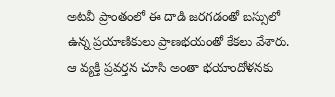అటవీ ప్రాంతంలో ఈ దాడి జరగడంతో బస్సులో ఉన్న ప్రయాణికులు ప్రాణభయంతో కేకలు వేశారు. ఆ వ్యక్తి ప్రవర్తన చూసి అంతా భయాందోళనకు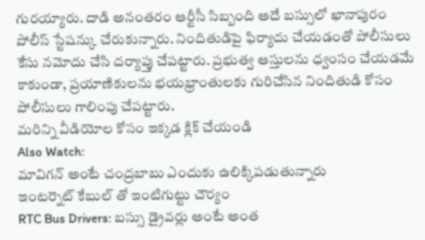గురయ్యారు. దాడి అనంతరం ఆర్టీసీ సిబ్బంది అదే బస్సులో ఖానాపురం పోలీస్ స్టేషన్కు చేరుకున్నారు. నిందితుడిపై ఫిర్యాదు చేయడంతో పోలీసులు కేసు నమోదు చేసి దర్యాప్తు చేపట్టారు. ప్రభుత్వ ఆస్తులను ధ్వంసం చేయడమే కాకుండా, ప్రయాణికులను భయభ్రాంతులకు గురిచేసిన నిందితుడి కోసం పోలీసులు గాలింపు చేపట్టారు.
మరిన్ని వీడియోల కోసం ఇక్కడ క్లిక్ చేయండి
Also Watch:
మావిగన్ అంటే చంద్రబాబు ఎందుకు ఉలిక్కిపడుతున్నారు
ఇంటర్నెట్ కేబుల్ తో ఇంటిగుట్టు చౌర్యం
RTC Bus Drivers: బస్సు డ్రైవర్లు అంటే అంత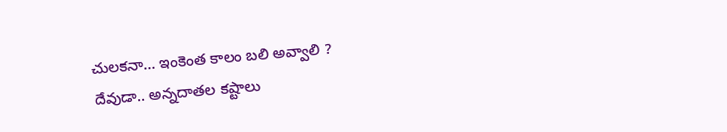చులకనా… ఇంకెంత కాలం బలి అవ్వాలి ?
దేవుడా.. అన్నదాతల కష్టాలు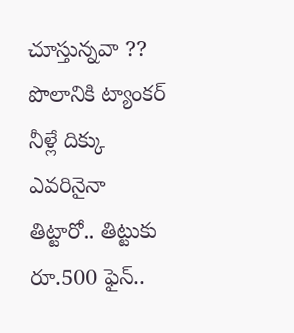చూస్తున్నవా ?? పొలానికి ట్యాంకర్ నీళ్లే దిక్కు
ఎవరినైనా తిట్టారో.. తిట్టుకు రూ.500 ఫైన్..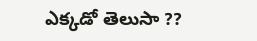ఎక్కడో తెలుసా ??